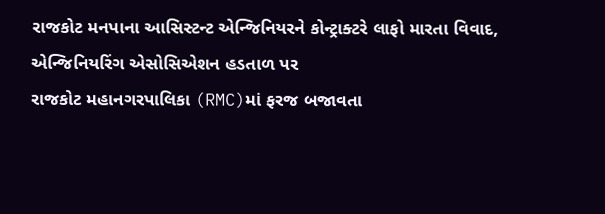રાજકોટ મનપાના આસિસ્ટન્ટ એન્જિનિયરને કોન્ટ્રાક્ટરે લાફો મારતા વિવાદ, એન્જિનિયરિંગ એસોસિએશન હડતાળ પર
રાજકોટ મહાનગરપાલિકા (RMC)માં ફરજ બજાવતા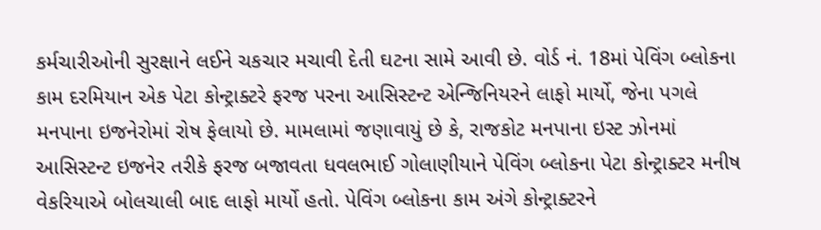કર્મચારીઓની સુરક્ષાને લઈને ચકચાર મચાવી દેતી ઘટના સામે આવી છે. વોર્ડ નં. 18માં પેવિંગ બ્લોકના કામ દરમિયાન એક પેટા કોન્ટ્રાક્ટરે ફરજ પરના આસિસ્ટન્ટ એન્જિનિયરને લાફો માર્યો, જેના પગલે મનપાના ઇજનેરોમાં રોષ ફેલાયો છે. મામલામાં જણાવાયું છે કે, રાજકોટ મનપાના ઇસ્ટ ઝોનમાં આસિસ્ટન્ટ ઇજનેર તરીકે ફરજ બજાવતા ધવલભાઈ ગોલાણીયાને પેવિંગ બ્લોકના પેટા કોન્ટ્રાક્ટર મનીષ વેકરિયાએ બોલચાલી બાદ લાફો માર્યો હતો. પેવિંગ બ્લોકના કામ અંગે કોન્ટ્રાક્ટરને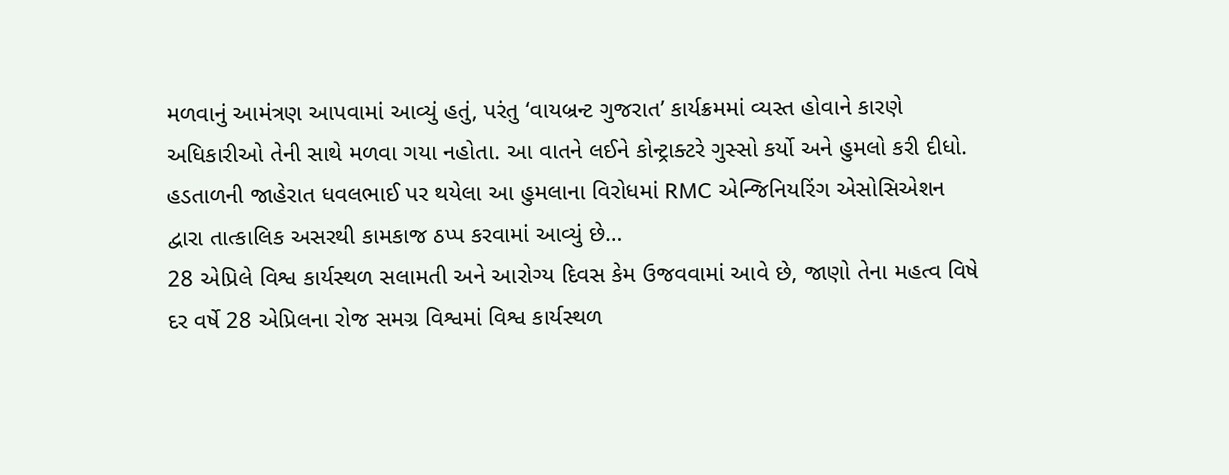મળવાનું આમંત્રણ આપવામાં આવ્યું હતું, પરંતુ ‘વાયબ્રન્ટ ગુજરાત’ કાર્યક્રમમાં વ્યસ્ત હોવાને કારણે અધિકારીઓ તેની સાથે મળવા ગયા નહોતા. આ વાતને લઈને કોન્ટ્રાક્ટરે ગુસ્સો કર્યો અને હુમલો કરી દીધો. હડતાળની જાહેરાત ધવલભાઈ પર થયેલા આ હુમલાના વિરોધમાં RMC એન્જિનિયરિંગ એસોસિએશન દ્વારા તાત્કાલિક અસરથી કામકાજ ઠપ્પ કરવામાં આવ્યું છે…
28 એપ્રિલે વિશ્વ કાર્યસ્થળ સલામતી અને આરોગ્ય દિવસ કેમ ઉજવવામાં આવે છે, જાણો તેના મહત્વ વિષે
દર વર્ષે 28 એપ્રિલના રોજ સમગ્ર વિશ્વમાં વિશ્વ કાર્યસ્થળ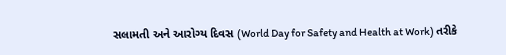સલામતી અને આરોગ્ય દિવસ (World Day for Safety and Health at Work) તરીકે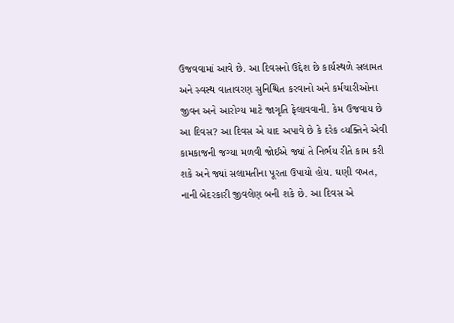ઉજવવામાં આવે છે. આ દિવસનો ઉદ્દેશ છે કાર્યસ્થળે સલામત અને સ્વસ્થ વાતાવરણ સુનિશ્ચિત કરવાનો અને કર્મચારીઓના જીવન અને આરોગ્ય માટે જાગૃતિ ફેલાવવાની. કેમ ઉજવાય છે આ દિવસ? આ દિવસ એ યાદ અપાવે છે કે દરેક વ્યક્તિને એવી કામકાજની જગ્યા મળવી જોઈએ જ્યાં તે નિર્ભય રીતે કામ કરી શકે અને જ્યાં સલામતીના પૂરતા ઉપાયો હોય. ઘણી વખત, નાની બેદરકારી જીવલેણ બની શકે છે. આ દિવસ એ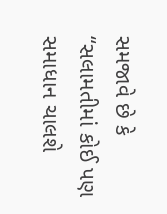સમજાવે છે કે “સલામતીમાં કોઈ પણ સમાધાન ચાલશે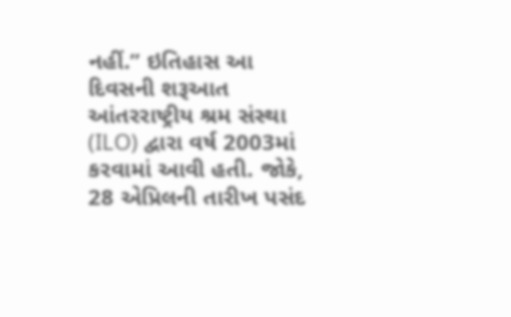નહીં.” ઇતિહાસ આ દિવસની શરૂઆત આંતરરાષ્ટ્રીય શ્રમ સંસ્થા (ILO) દ્વારા વર્ષ 2003માં કરવામાં આવી હતી. જોકે, 28 એપ્રિલની તારીખ પસંદ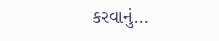કરવાનું…